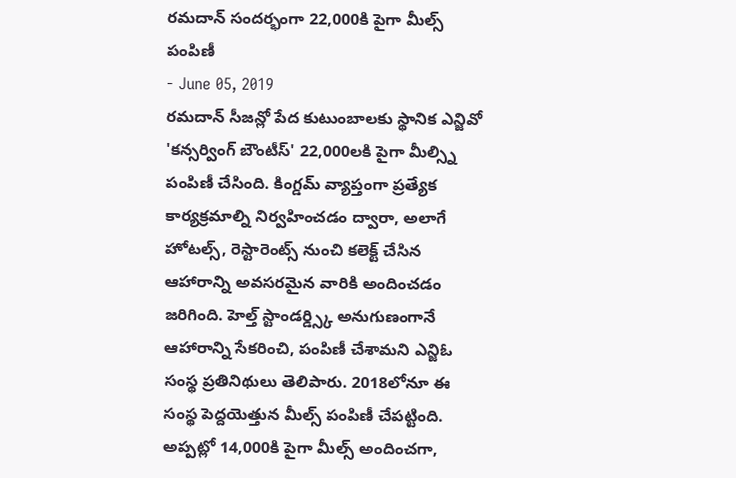రమదాన్ సందర్భంగా 22,000కి పైగా మీల్స్ పంపిణీ
- June 05, 2019
రమదాన్ సీజన్లో పేద కుటుంబాలకు స్థానిక ఎన్జివో 'కన్సర్వింగ్ బౌంటీస్' 22,000లకి పైగా మీల్స్ని పంపిణీ చేసింది. కింగ్డమ్ వ్యాప్తంగా ప్రత్యేక కార్యక్రమాల్ని నిర్వహించడం ద్వారా, అలాగే హోటల్స్, రెస్టారెంట్స్ నుంచి కలెక్ట్ చేసిన ఆహారాన్ని అవసరమైన వారికి అందించడం జరిగింది. హెల్త్ స్టాండర్డ్స్కి అనుగుణంగానే ఆహారాన్ని సేకరించి, పంపిణీ చేశామని ఎన్జిఓ సంస్థ ప్రతినిథులు తెలిపారు. 2018లోనూ ఈ సంస్థ పెద్దయెత్తున మీల్స్ పంపిణీ చేపట్టింది. అప్పట్లో 14,000కి పైగా మీల్స్ అందించగా,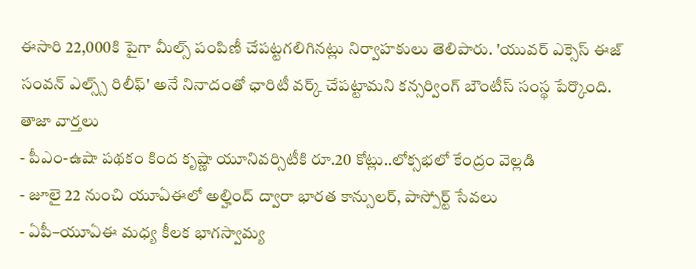ఈసారి 22,000కి పైగా మీల్స్ పంపిణీ చేపట్టగలిగినట్లు నిర్వాహకులు తెలిపారు. 'యువర్ ఎక్సెస్ ఈజ్ సంవన్ ఎల్స్స్ రిలీఫ్' అనే నినాదంతో ఛారిటీ వర్క్ చేపట్టామని కన్సర్వింగ్ బౌంటీస్ సంస్థ పేర్కొంది.
తాజా వార్తలు
- పీఎం-ఉషా పథకం కింద కృష్ణా యూనివర్సిటీకి రూ.20 కోట్లు..లోక్సభలో కేంద్రం వెల్లడి
- జూలై 22 నుంచి యూఏఈలో అల్హింద్ ద్వారా భారత కాన్సులర్, పాస్పోర్ట్ సేవలు
- ఏపీ–యూఏఈ మధ్య కీలక భాగస్వామ్య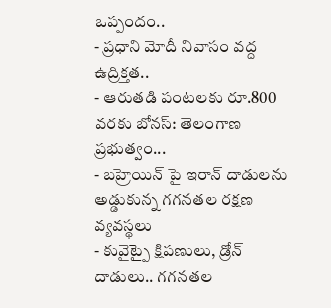ఒప్పందం..
- ప్రధాని మోదీ నివాసం వద్ద ఉద్రిక్తత..
- ఆరుతడి పంటలకు రూ.800 వరకు బోనస్: తెలంగాణ ప్రభుత్వం...
- బహ్రెయిన్ పై ఇరాన్ దాడులను అడ్డుకున్న గగనతల రక్షణ వ్యవస్థలు
- కువైట్పై క్షిపణులు, డ్రోన్ దాడులు.. గగనతల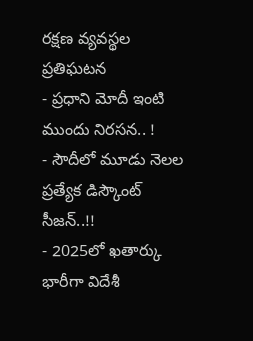రక్షణ వ్యవస్థల ప్రతిఘటన
- ప్రధాని మోదీ ఇంటి ముందు నిరసన.. !
- సౌదీలో మూడు నెలల ప్రత్యేక డిస్కౌంట్ సీజన్..!!
- 2025లో ఖతార్కు భారీగా విదేశీ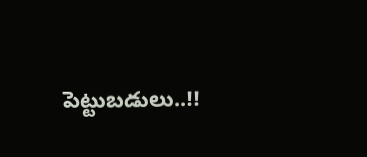పెట్టుబడులు..!!